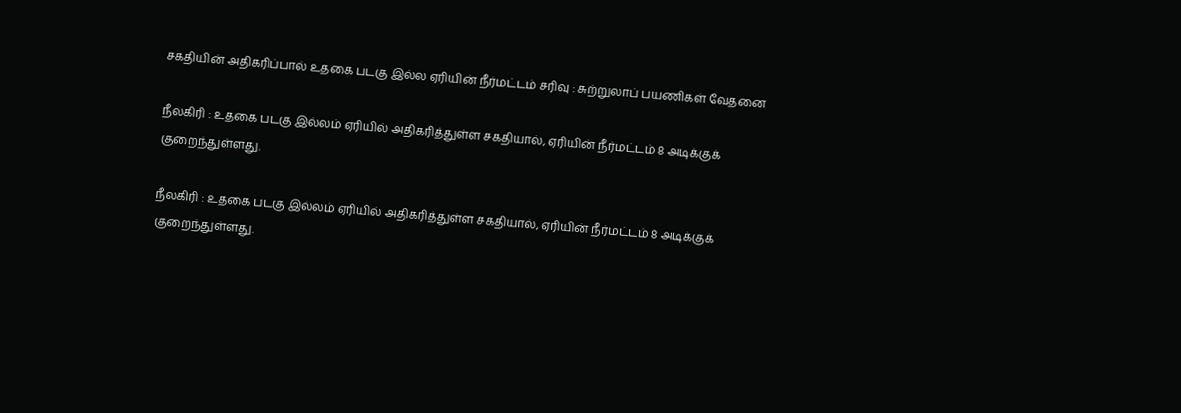சகதியின் அதிகரிப்பால் உதகை படகு இல்ல ஏரியின் நீர்மட்டம் சரிவு : சுற்றுலாப் பயணிகள் வேதனை

நீலகிரி : உதகை படகு இல்லம் ஏரியில் அதிகரித்துள்ள சகதியால், ஏரியின் நீர்மட்டம் 8 அடிக்குக் குறைந்துள்ளது.

நீலகிரி : உதகை படகு இல்லம் ஏரியில் அதிகரித்துள்ள சகதியால், ஏரியின் நீர்மட்டம் 8 அடிக்குக் குறைந்துள்ளது.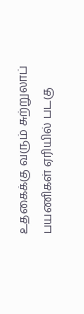உதகைக்கு வரும் சுற்றுலாப் பயணிகள் ஏரியில் படகு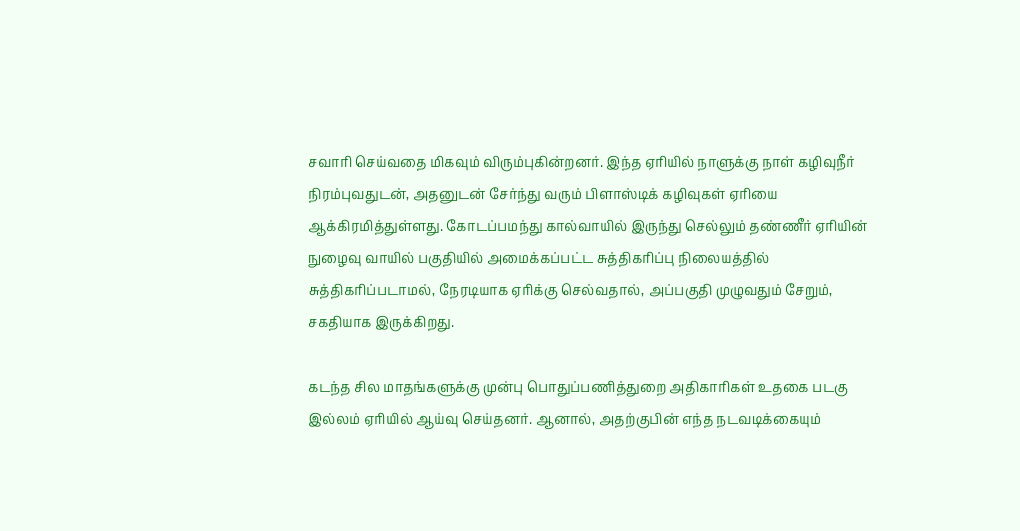சவாரி செய்வதை மிகவும் விரும்புகின்றனர். இந்த ஏரியில் நாளுக்கு நாள் கழிவுநீர் நிரம்புவதுடன், அதனுடன் சேர்ந்து வரும் பிளாஸ்டிக் கழிவுகள் ஏரியை ஆக்கிரமித்துள்ளது. கோடப்பமந்து கால்வாயில் இருந்து செல்லும் தண்ணீர் ஏரியின் நுழைவு வாயில் பகுதியில் அமைக்கப்பட்ட சுத்திகரிப்பு நிலையத்தில் சுத்திகரிப்படாமல், நேரடியாக ஏரிக்கு செல்வதால், அப்பகுதி முழுவதும் சேறும், சகதியாக இருக்கிறது.

கடந்த சில மாதங்களுக்கு முன்பு பொதுப்பணித்துறை அதிகாரிகள் உதகை படகு இல்லம் ஏரியில் ஆய்வு செய்தனர். ஆனால், அதற்குபின் எந்த நடவடிக்கையும்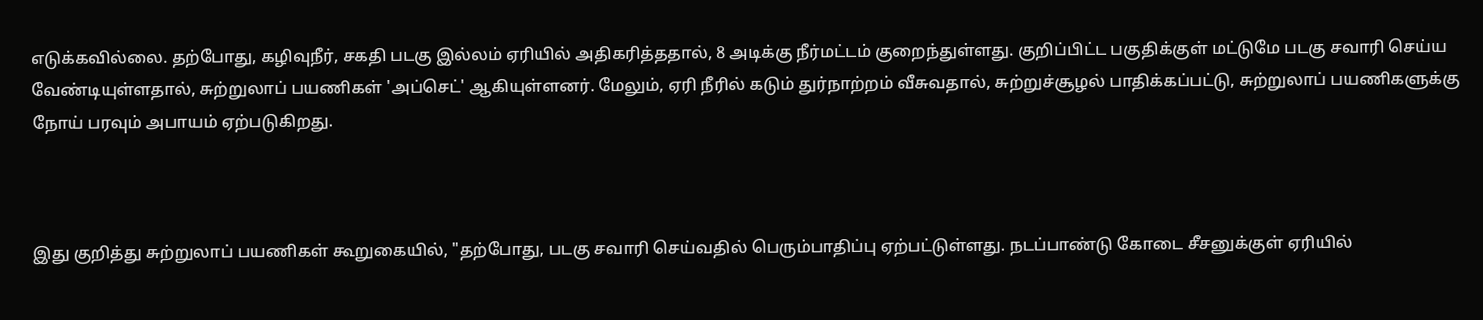எடுக்கவில்லை. தற்போது, கழிவுநீர், சகதி படகு இல்லம் ஏரியில் அதிகரித்ததால், 8 அடிக்கு நீர்மட்டம் குறைந்துள்ளது. குறிப்பிட்ட பகுதிக்குள் மட்டுமே படகு சவாரி செய்ய வேண்டியுள்ளதால், சுற்றுலாப் பயணிகள் 'அப்செட்' ஆகியுள்ளனர். மேலும், ஏரி நீரில் கடும் துர்நாற்றம் வீசுவதால், சுற்றுச்சூழல் பாதிக்கப்பட்டு, சுற்றுலாப் பயணிகளுக்கு நோய் பரவும் அபாயம் ஏற்படுகிறது.



இது குறித்து சுற்றுலாப் பயணிகள் கூறுகையில், "தற்போது, படகு சவாரி செய்வதில் பெரும்பாதிப்பு ஏற்பட்டுள்ளது. நடப்பாண்டு கோடை சீசனுக்குள் ஏரியில்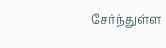சேர்ந்துள்ள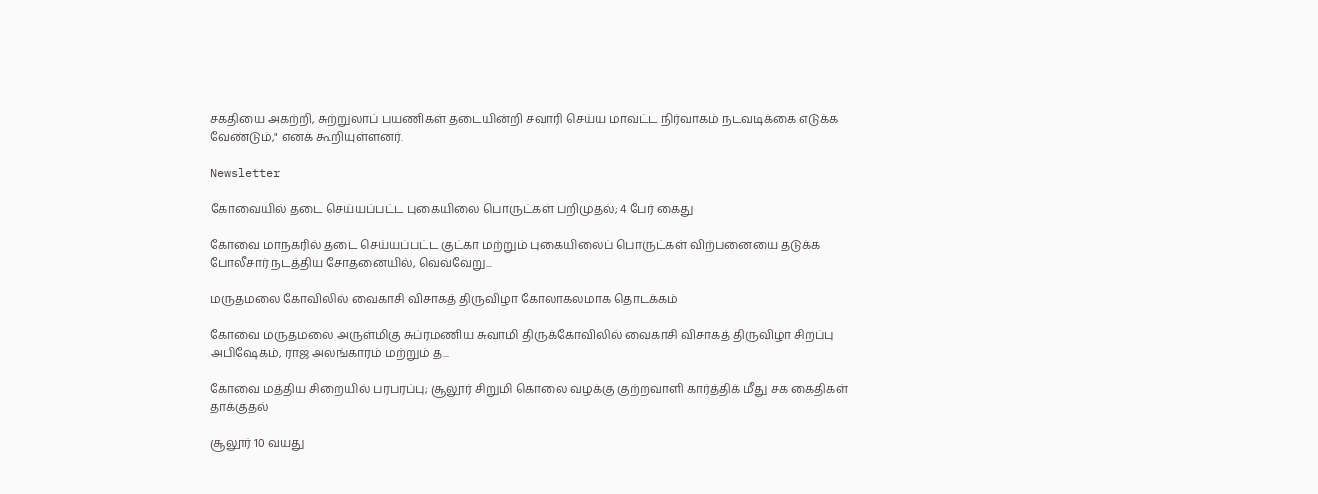சகதியை அகற்றி, சுற்றுலாப் பயணிகள் தடையின்றி சவாரி செய்ய மாவட்ட நிர்வாகம் நடவடிக்கை எடுக்க வேண்டும்," எனக் கூறியுள்ளனர்.

Newsletter

கோவையில் தடை செய்யப்பட்ட புகையிலை பொருட்கள் பறிமுதல்; 4 பேர் கைது

கோவை மாநகரில் தடை செய்யப்பட்ட குட்கா மற்றும் புகையிலைப் பொருட்கள் விற்பனையை தடுக்க போலீசார் நடத்திய சோதனையில், வெவ்வேறு...

மருதமலை கோவிலில் வைகாசி விசாகத் திருவிழா கோலாகலமாக தொடக்கம்

கோவை மருதமலை அருள்மிகு சுப்ரமணிய சுவாமி திருக்கோவிலில் வைகாசி விசாகத் திருவிழா சிறப்பு அபிஷேகம், ராஜ அலங்காரம் மற்றும் த...

கோவை மத்திய சிறையில் பரபரப்பு; சூலூர் சிறுமி கொலை வழக்கு குற்றவாளி கார்த்திக் மீது சக கைதிகள் தாக்குதல்

சூலூர் 10 வயது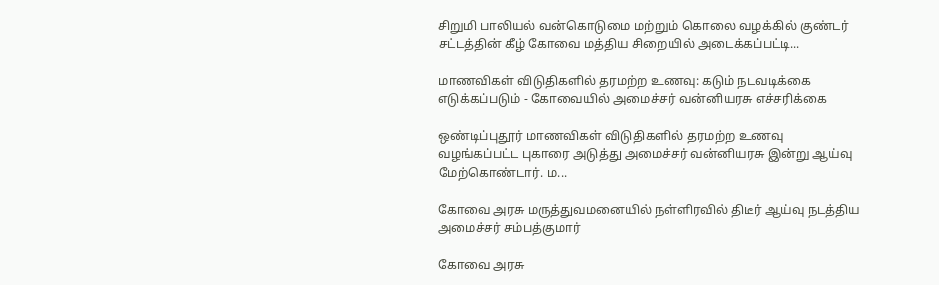சிறுமி பாலியல் வன்கொடுமை மற்றும் கொலை வழக்கில் குண்டர் சட்டத்தின் கீழ் கோவை மத்திய சிறையில் அடைக்கப்பட்டி...

மாணவிகள் விடுதிகளில் தரமற்ற உணவு: கடும் நடவடிக்கை எடுக்கப்படும் - கோவையில் அமைச்சர் வன்னியரசு எச்சரிக்கை

ஒண்டிப்புதூர் மாணவிகள் விடுதிகளில் தரமற்ற உணவு வழங்கப்பட்ட புகாரை அடுத்து அமைச்சர் வன்னியரசு இன்று ஆய்வு மேற்கொண்டார். ம...

கோவை அரசு மருத்துவமனையில் நள்ளிரவில் திடீர் ஆய்வு நடத்திய அமைச்சர் சம்பத்குமார்

கோவை அரசு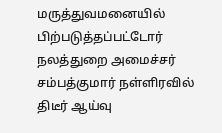மருத்துவமனையில் பிற்படுத்தப்பட்டோர் நலத்துறை அமைச்சர் சம்பத்குமார் நள்ளிரவில் திடீர் ஆய்வு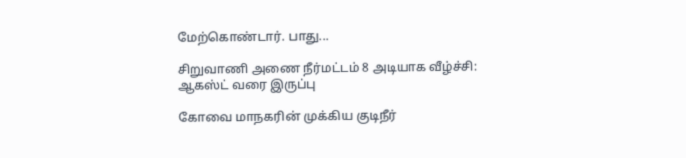மேற்கொண்டார். பாது...

சிறுவாணி அணை நீர்மட்டம் 8 அடியாக வீழ்ச்சி: ஆகஸ்ட் வரை இருப்பு

கோவை மாநகரின் முக்கிய குடிநீர்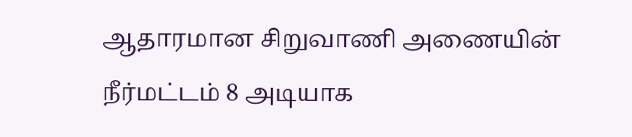ஆதாரமான சிறுவாணி அணையின் நீர்மட்டம் 8 அடியாக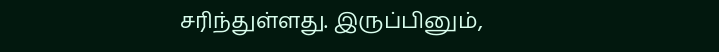சரிந்துள்ளது. இருப்பினும்,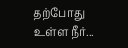தற்போது உள்ள நீர்...